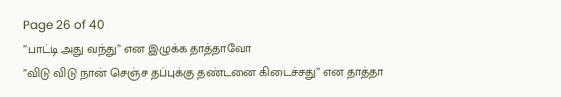Page 26 of 40
”பாட்டி அது வந்து” என இழுக்க தாத்தாவோ
”விடு விடு நான் செஞ்ச தப்புக்கு தண்டனை கிடைச்சது” என தாத்தா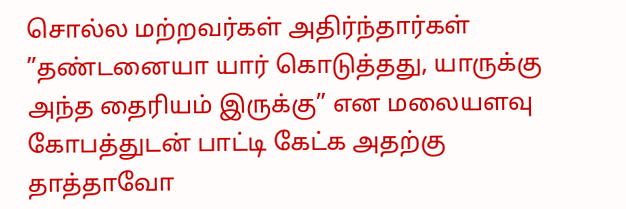சொல்ல மற்றவர்கள் அதிர்ந்தார்கள்
”தண்டனையா யார் கொடுத்தது, யாருக்கு அந்த தைரியம் இருக்கு” என மலையளவு கோபத்துடன் பாட்டி கேட்க அதற்கு தாத்தாவோ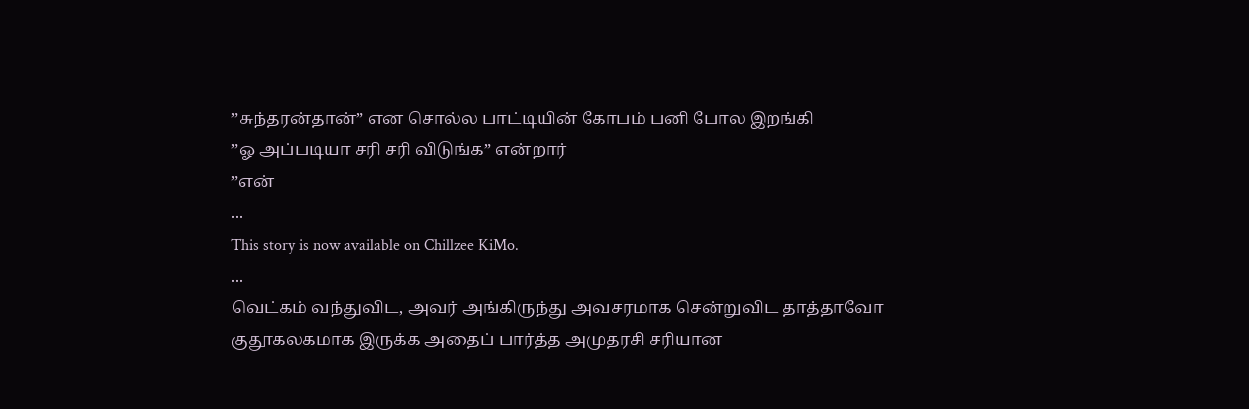”சுந்தரன்தான்” என சொல்ல பாட்டியின் கோபம் பனி போல இறங்கி
”ஓ அப்படியா சரி சரி விடுங்க” என்றார்
”என்
...
This story is now available on Chillzee KiMo.
...
வெட்கம் வந்துவிட, அவர் அங்கிருந்து அவசரமாக சென்றுவிட தாத்தாவோ குதூகலகமாக இருக்க அதைப் பார்த்த அமுதரசி சரியான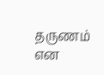தருணம் என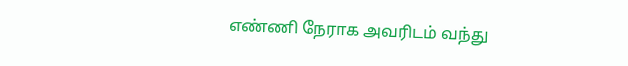எண்ணி நேராக அவரிடம் வந்து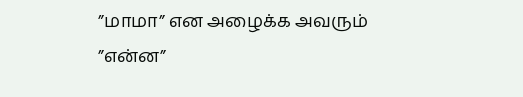”மாமா” என அழைக்க அவரும்
”என்ன”